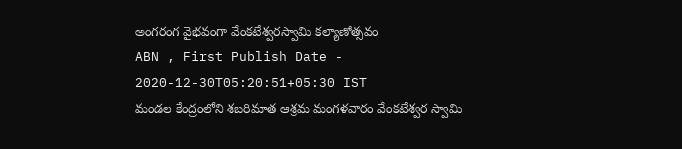అంగరంగ వైభవంగా వేంకటేశ్వరస్వామి కల్యాణోత్సవం
ABN , First Publish Date - 2020-12-30T05:20:51+05:30 IST
మండల కేంద్రంలోని శబరిమాత ఆశ్రమ మంగళవారం వేంకటేశ్వర స్వామి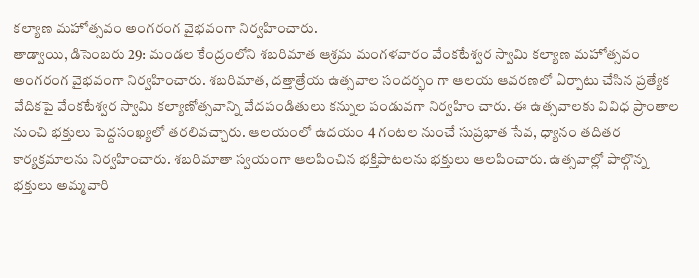కల్యాణ మహోత్సవం అంగరంగ వైభవంగా నిర్వహించారు.
తాడ్వాయి, డిసెంబరు 29: మండల కేంద్రంలోని శబరిమాత ఆశ్రమ మంగళవారం వేంకటేశ్వర స్వామి కల్యాణ మహోత్సవం అంగరంగ వైభవంగా నిర్వహించారు. శబరిమాత, దత్తాత్రేయ ఉత్సవాల సందర్భం గా ఆలయ ఆవరణలో ఏర్పాటు చేసిన ప్రత్యేక వేదికపై వేంకటేశ్వర స్వామి కల్యాణోత్సవాన్ని వేదపండితులు కన్నుల పండువగా నిర్వహిం చారు. ఈ ఉత్సవాలకు వివిధ ప్రాంతాల నుంచి భక్తులు పెద్దసంఖ్యలో తరలివచ్చారు. ఆలయంలో ఉదయం 4 గంటల నుంచే సుప్రభాత సేవ, ధ్యానం తదితర కార్యక్రమాలను నిర్వహించారు. శబరిమాతా స్వయంగా ఆలపించిన భక్తిపాటలను భక్తులు ఆలపించారు. ఉత్సవాల్లో పాల్గొన్న భక్తులు అమ్మవారి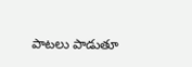పాటలు పాడుతూ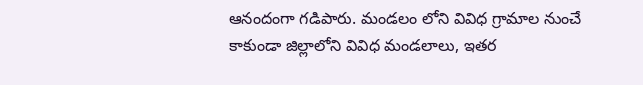ఆనందంగా గడిపారు. మండలం లోని వివిధ గ్రామాల నుంచే కాకుండా జిల్లాలోని వివిధ మండలాలు, ఇతర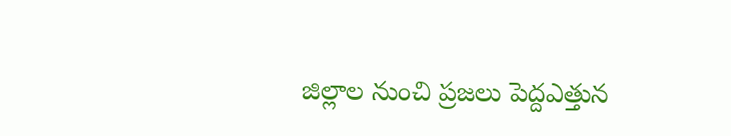జిల్లాల నుంచి ప్రజలు పెద్దఎత్తున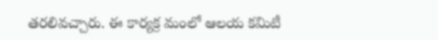తరలివచ్చారు. ఈ కార్యక్ర మంలో ఆలయ కమిటీ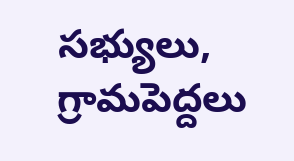సభ్యులు, గ్రామపెద్దలు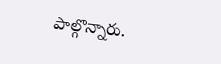పాల్గొన్నారు.